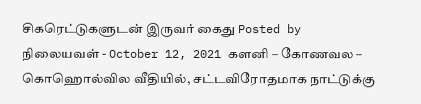சிகரெட்டுகளுடன் இருவர் கைது Posted by நிலையவள் - October 12, 2021 களனி – கோணவல – கொஹொல்வில வீதியில், சட்டவிரோதமாக நாட்டுக்கு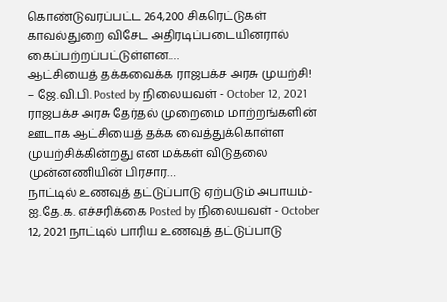கொண்டுவரப்பட்ட 264,200 சிகரெட்டுகள் காவல்துறை விசேட அதிரடிப்படையினரால் கைப்பற்றப்பட்டுள்ளன.…
ஆட்சியைத் தக்கவைக்க ராஜபக்ச அரசு முயற்சி! – ஜே.வி.பி. Posted by நிலையவள் - October 12, 2021 ராஜபக்ச அரசு தேர்தல் முறைமை மாற்றங்களின் ஊடாக ஆட்சியைத் தக்க வைத்துக்கொள்ள முயற்சிக்கின்றது என மக்கள் விடுதலை முன்னணியின் பிரசார…
நாட்டில் உணவுத் தட்டுப்பாடு ஏற்படும் அபாயம்-ஐ.தே.க. எச்சரிக்கை Posted by நிலையவள் - October 12, 2021 நாட்டில் பாரிய உணவுத் தட்டுப்பாடு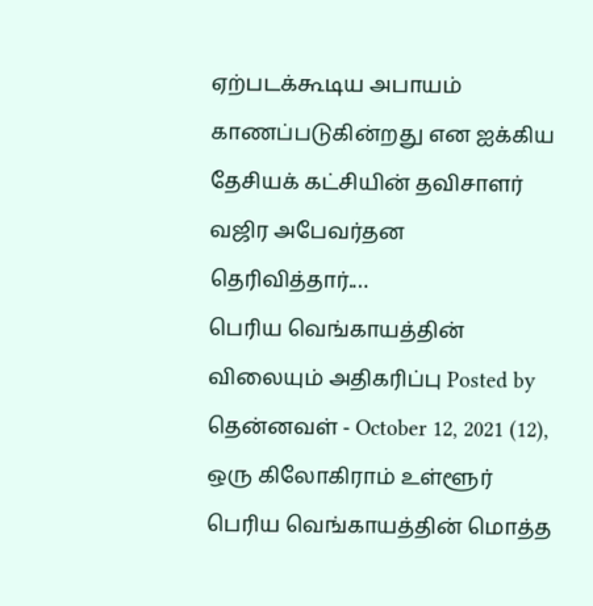ஏற்படக்கூடிய அபாயம் காணப்படுகின்றது என ஐக்கிய தேசியக் கட்சியின் தவிசாளர் வஜிர அபேவர்தன தெரிவித்தார்.…
பெரிய வெங்காயத்தின் விலையும் அதிகரிப்பு Posted by தென்னவள் - October 12, 2021 (12), ஒரு கிலோகிராம் உள்ளூர் பெரிய வெங்காயத்தின் மொத்த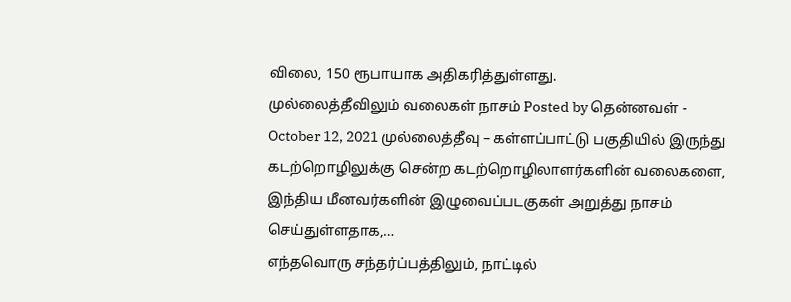விலை, 150 ரூபாயாக அதிகரித்துள்ளது.
முல்லைத்தீவிலும் வலைகள் நாசம் Posted by தென்னவள் - October 12, 2021 முல்லைத்தீவு – கள்ளப்பாட்டு பகுதியில் இருந்து கடற்றொழிலுக்கு சென்ற கடற்றொழிலாளர்களின் வலைகளை, இந்திய மீனவர்களின் இழுவைப்படகுகள் அறுத்து நாசம் செய்துள்ளதாக,…
எந்தவொரு சந்தர்ப்பத்திலும், நாட்டில்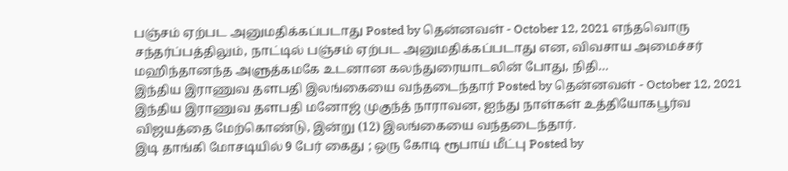பஞ்சம் ஏற்பட அனுமதிக்கப்படாது Posted by தென்னவள் - October 12, 2021 எந்தவொரு சந்தர்ப்பத்திலும், நாட்டில் பஞ்சம் ஏற்பட அனுமதிக்கப்படாது என, விவசாய அமைச்சர் மஹிந்தானந்த அளுத்கமகே உடனான கலந்துரையாடலின் போது, நிதி…
இந்திய இராணுவ தளபதி இலங்கையை வந்தடைந்தார் Posted by தென்னவள் - October 12, 2021 இந்திய இராணுவ தளபதி மனோஜ் முகுந்த் நாராவன, ஐந்து நாள்கள் உத்தியோகபூர்வ விஜயத்தை மேற்கொண்டு, இன்று (12) இலங்கையை வந்தடைந்தார்.
இடி தாங்கி மோசடியில் 9 பேர் கைது ; ஒரு கோடி ரூபாய் மீட்பு Posted by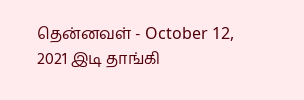தென்னவள் - October 12, 2021 இடி தாங்கி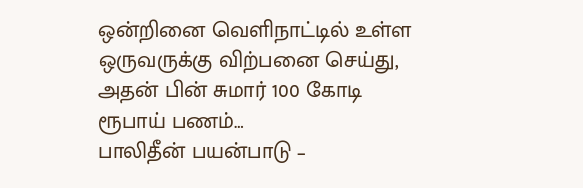ஒன்றினை வெளிநாட்டில் உள்ள ஒருவருக்கு விற்பனை செய்து, அதன் பின் சுமார் 100 கோடி ரூபாய் பணம்…
பாலிதீன் பயன்பாடு –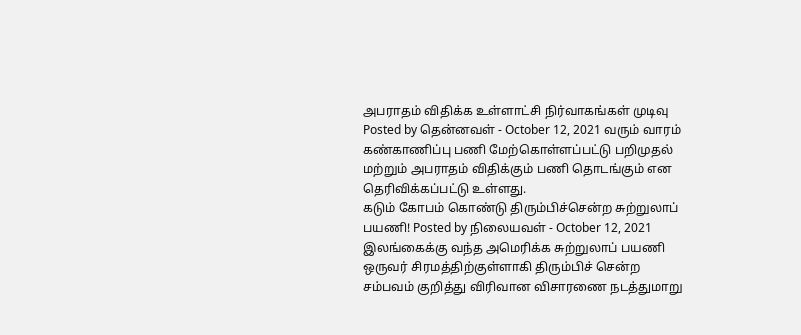அபராதம் விதிக்க உள்ளாட்சி நிர்வாகங்கள் முடிவு Posted by தென்னவள் - October 12, 2021 வரும் வாரம் கண்காணிப்பு பணி மேற்கொள்ளப்பட்டு பறிமுதல் மற்றும் அபராதம் விதிக்கும் பணி தொடங்கும் என தெரிவிக்கப்பட்டு உள்ளது.
கடும் கோபம் கொண்டு திரும்பிச்சென்ற சுற்றுலாப் பயணி! Posted by நிலையவள் - October 12, 2021 இலங்கைக்கு வந்த அமெரிக்க சுற்றுலாப் பயணி ஒருவர் சிரமத்திற்குள்ளாகி திரும்பிச் சென்ற சம்பவம் குறித்து விரிவான விசாரணை நடத்துமாறு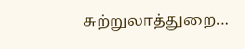சுற்றுலாத்துறை…